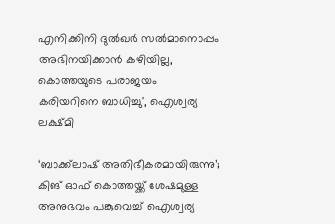എനിക്കിനി ദുല്‍ഖര്‍ സല്‍മാനൊപ്പം അഭിനയിക്കാന്‍ കഴിയില്ല, കൊത്തയുടെ പരാജയം കരിയറിനെ ബാധിച്ചു', ഐശ്വര്യ ലക്ഷ്മി

‘ബാക്ക്‌ലാഷ് അതിഭീകരമായിരുന്നു’; കിങ് ഓഫ് കൊത്തയ്ക്ക് ശേഷമുള്ള അനുഭവം പങ്കുവെച്ച് ഐശ്വര്യ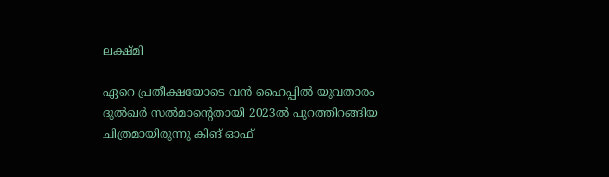ലക്ഷ്മി

ഏറെ പ്രതീക്ഷയോടെ വന്‍ ഹൈപ്പില്‍ യുവതാരം ദുല്‍ഖര്‍ സല്‍മാന്റെതായി 2023ല്‍ പുറത്തിറങ്ങിയ ചിത്രമായിരുന്നു കിങ് ഓഫ്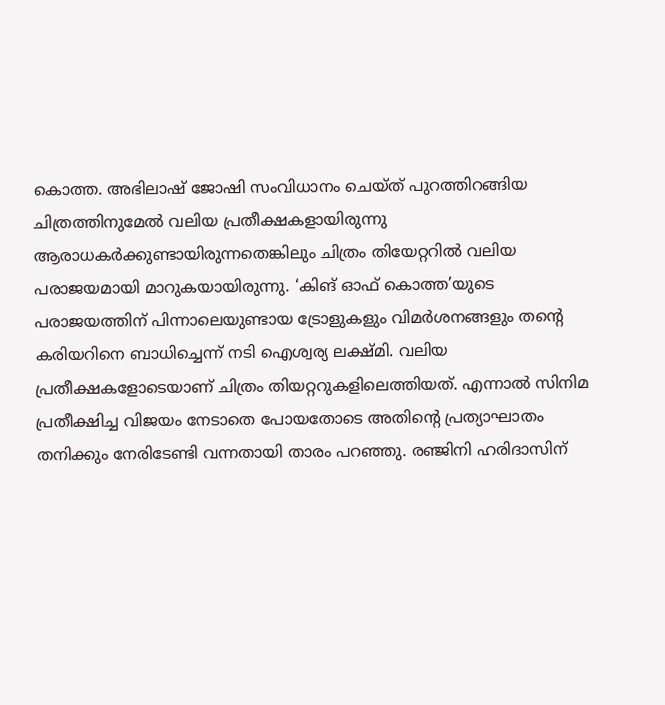കൊത്ത. അഭിലാഷ് ജോഷി സംവിധാനം ചെയ്ത് പുറത്തിറങ്ങിയ ചിത്രത്തിനുമേല്‍ വലിയ പ്രതീക്ഷകളായിരുന്നു ആരാധകര്‍ക്കുണ്ടായിരുന്നതെങ്കിലും ചിത്രം തിയേറ്ററില്‍ വലിയ പരാജയമായി മാറുകയായിരുന്നു. ‘കിങ് ഓഫ് കൊത്ത’യുടെ പരാജയത്തിന് പിന്നാലെയുണ്ടായ ട്രോളുകളും വിമർശനങ്ങളും തന്റെ കരിയറിനെ ബാധിച്ചെന്ന് നടി ഐശ്വര്യ ലക്ഷ്മി. വലിയ പ്രതീക്ഷകളോടെയാണ് ചിത്രം തിയറ്ററുകളിലെത്തിയത്. എന്നാൽ സിനിമ പ്രതീക്ഷിച്ച വിജയം നേടാതെ പോയതോടെ അതിന്റെ പ്രത്യാഘാതം തനിക്കും നേരിടേണ്ടി വന്നതായി താരം പറഞ്ഞു. രഞ്ജിനി ഹരിദാസിന്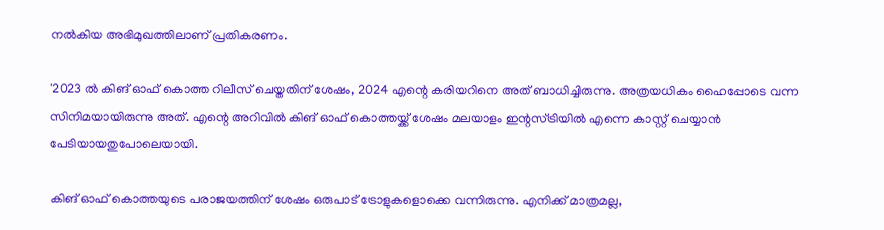നൽകിയ അഭിമുഖത്തിലാണ് പ്രതികരണം.

'2023 ല്‍ കിങ് ഓഫ് കൊത്ത റിലീസ് ചെയ്തതിന് ശേഷം, 2024 എന്റെ കരിയറിനെ അത് ബാധിച്ചിരുന്നു. അത്രയധികം ഹൈപ്പോടെ വന്ന സിനിമയായിരുന്നു അത്. എന്റെ അറിവില്‍ കിങ് ഓഫ് കൊത്തയ്ക്ക് ശേഷം മലയാളം ഇന്റസ്ട്രിയില്‍ എന്നെ കാസ്റ്റ് ചെയ്യാന്‍ പേടിയായതുപോലെയായി.

കിങ് ഓഫ് കൊത്തയുടെ പരാജയത്തിന് ശേഷം ഒരുപാട് ട്രോളുകളൊക്കെ വന്നിരുന്നു. എനിക്ക് മാത്രമല്ല,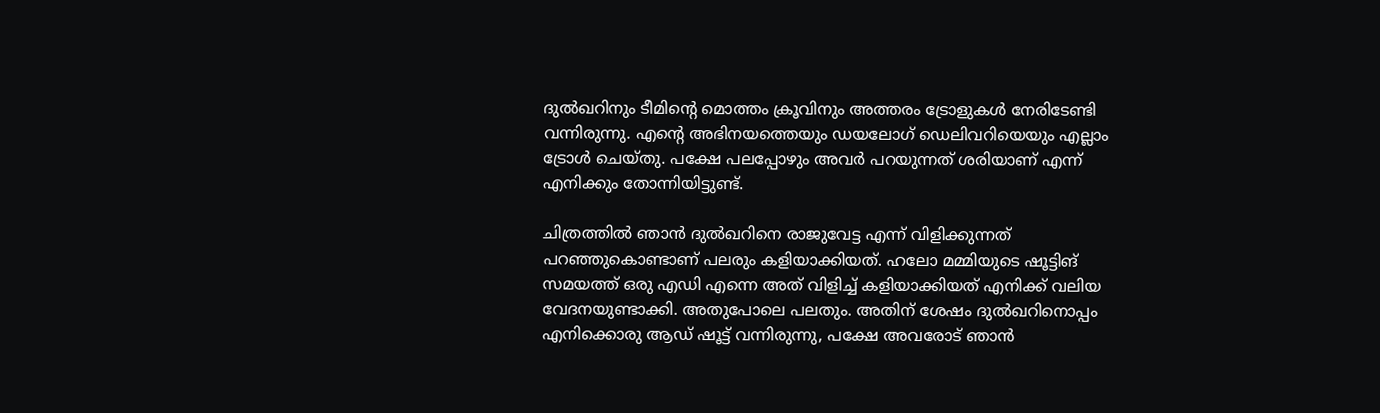ദുല്‍ഖറിനും ടീമിന്റെ മൊത്തം ക്രൂവിനും അത്തരം ട്രോളുകള്‍ നേരിടേണ്ടി വന്നിരുന്നു. എന്റെ അഭിനയത്തെയും ഡയലോഗ് ഡെലിവറിയെയും എല്ലാം ട്രോള്‍ ചെയ്തു. പക്ഷേ പലപ്പോഴും അവര്‍ പറയുന്നത് ശരിയാണ് എന്ന് എനിക്കും തോന്നിയിട്ടുണ്ട്.

ചിത്രത്തില്‍ ഞാന്‍ ദുല്‍ഖറിനെ രാജുവേട്ട എന്ന് വിളിക്കുന്നത് പറഞ്ഞുകൊണ്ടാണ് പലരും കളിയാക്കിയത്. ഹലോ മമ്മിയുടെ ഷൂട്ടിങ് സമയത്ത് ഒരു എഡി എന്നെ അത് വിളിച്ച് കളിയാക്കിയത് എനിക്ക് വലിയ വേദനയുണ്ടാക്കി. അതുപോലെ പലതും. അതിന് ശേഷം ദുല്‍ഖറിനൊപ്പം എനിക്കൊരു ആഡ് ഷൂട്ട് വന്നിരുന്നു, പക്ഷേ അവരോട് ഞാന്‍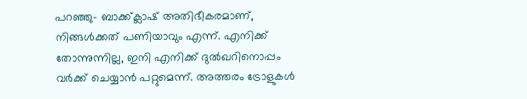പറഞ്ഞു- ബാക്ക്ക്ലാഷ് അതിഭീകരമാണ്, നിങ്ങള്‍ക്കത് പണിയാവും എന്ന്. എനിക്ക് തോന്നുന്നില്ല, ഇനി എനിക്ക് ദുല്‍ഖറിനൊപ്പം വര്‍ക്ക് ചെയ്യാന്‍ പറ്റുമെന്ന്. അത്തരം ട്രോളുകള്‍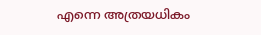എന്നെ അത്രയധികം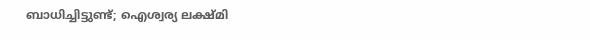ബാധിച്ചിട്ടുണ്ട്; ഐശ്വര്യ ലക്ഷ്മി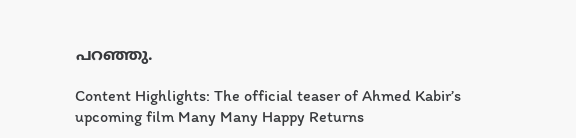പറഞ്ഞു.

Content Highlights: The official teaser of Ahmed Kabir’s upcoming film Many Many Happy Returns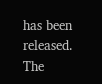has been released. The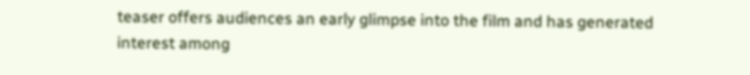teaser offers audiences an early glimpse into the film and has generated interest among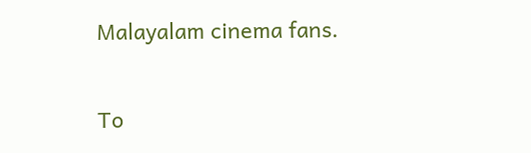Malayalam cinema fans.

To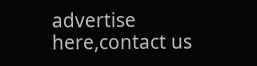advertise here,contact us